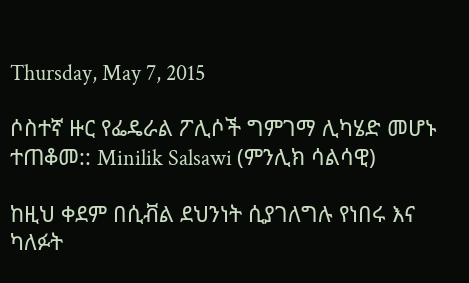Thursday, May 7, 2015

ሶስተኛ ዙር የፌዴራል ፖሊሶች ግምገማ ሊካሄድ መሆኑ ተጠቆመ:: Minilik Salsawi (ምንሊክ ሳልሳዊ)

ከዚህ ቀደም በሲቭል ደህንነት ሲያገለግሉ የነበሩ እና ካለፉት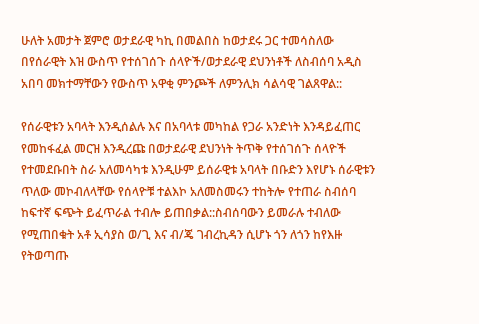ሁለት አመታት ጀምሮ ወታደራዊ ካኪ በመልበስ ከወታደሩ ጋር ተመሳስለው በየሰራዊት እዝ ውስጥ የተሰገሰጉ ሰላዮች/ወታደራዊ ደህንነቶች ለስብሰባ አዲስ አበባ መክተማቸውን የውስጥ አዋቂ ምንጮች ለምንሊክ ሳልሳዊ ገልጸዋል::

የሰራዊቱን አባላት እንዲሰልሉ እና በአባላቱ መካከል የጋራ አንድነት እንዳይፈጠር የመከፋፈል መርዝ እንዲረጩ በወታደራዊ ደህንነት ትጥቅ የተሰገሰጉ ሰላዮች የተመደቡበት ስራ አለመሳካቱ እንዲሁም ይሰራዊቱ አባላት በቡድን እየሆኑ ሰራዊቱን ጥለው መኮብለላቸው የሰላዮቹ ተልእኮ አለመስመሩን ተከትሎ የተጠራ ስብሰባ ከፍተኛ ፍጭት ይፈጥራል ተብሎ ይጠበቃል::ስብሰባውን ይመራሉ ተብለው የሚጠበቁት አቶ ኢሳያስ ወ/ጊ እና ብ/ጄ ገብረኪዳን ሲሆኑ ጎን ለጎን ከየእዙ የትወጣጡ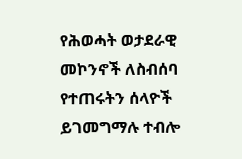የሕወሓት ወታደራዊ መኮንኖች ለስብሰባ የተጠሩትን ሰላዮች ይገመግማሉ ተብሎ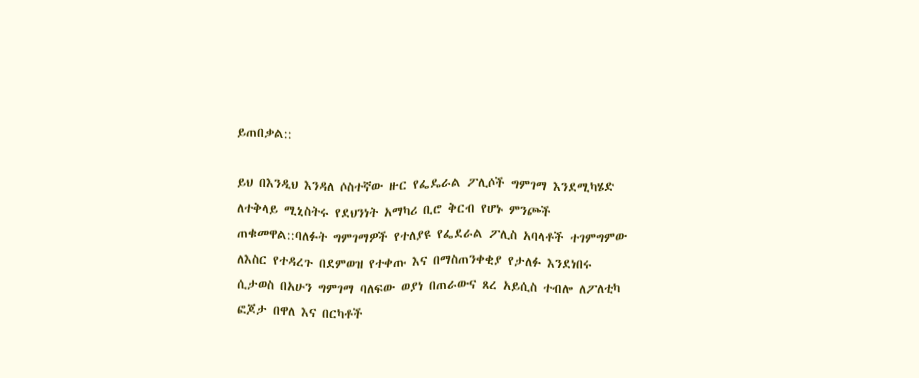ይጠበቃል::

ይህ በእንዲህ እንዳለ ሶስተኛው ዙር የፌዴራል ፖሊሶች ግምገማ እንደሚካሄድ ለተቅላይ ሚኒስትሩ የደህንነት አማካሪ ቢሮ ቅርብ የሆኑ ምንጮች ጠቁመዋል::ባለፉት ግምገማዎች የተለያዩ የፌደራል ፖሊስ አባላቶች ተገምግምው ለእስር የተዳረጉ በደምወዝ የተቀጡ እና በማስጠንቀቂያ የታለፉ እንደነበሩ ሲታወስ በአሁን ግምገማ ባለፍው ወያነ በጠራውና ጸረ አይሲስ ተብሎ ለፖለቲካ ፎጆታ በዋለ እና በርካቶች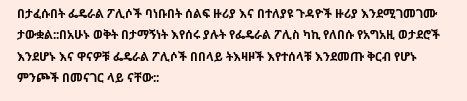በታፈሱበት ፌዴራል ፖሊሶች ባነቡበት ሰልፍ ዙሪያ እና በተለያዩ ጉዳዮች ዙሪያ እንደሚገመገሙ ታውቋል::በአሁኑ ወቅት በታማኝነት እየሰሩ ያሉት የፌዴራል ፖሊስ ካኪ የለበሱ የአግአዚ ወታደሮች እንደሆኑ እና ዋናዎቹ ፌዴራል ፖሊሶች በበላይ ትእዛዞች እየተሰላቹ እንደመጡ ቅርብ የሆኑ ምንጮች በመናገር ላይ ናቸው::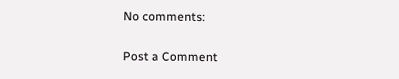No comments:

Post a Comment